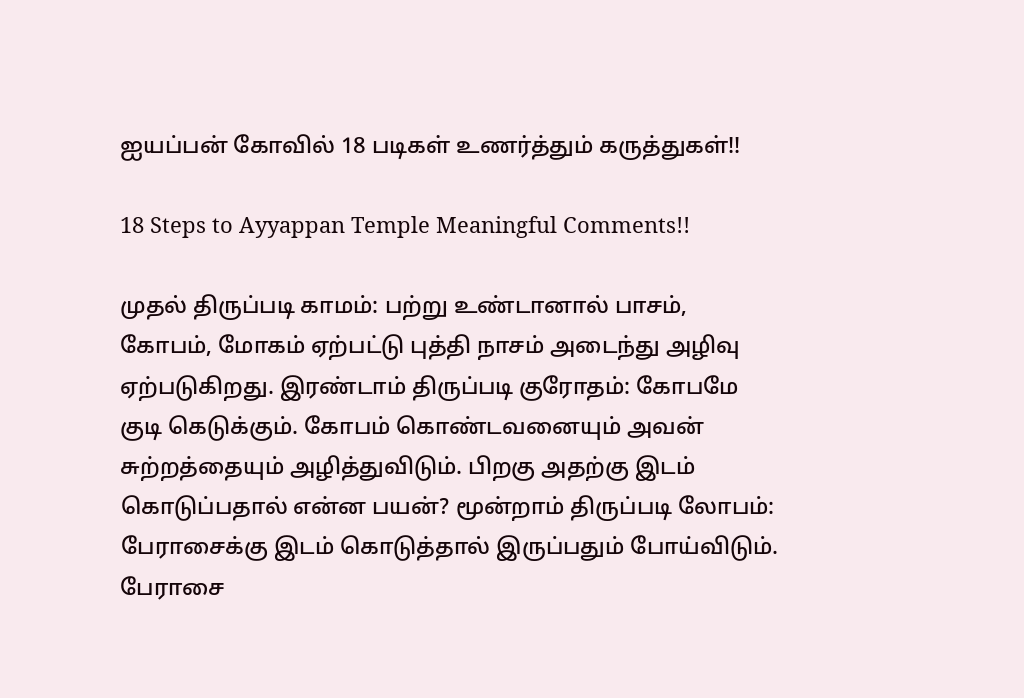ஐயப்பன் கோவில் 18 படிகள் உணர்த்தும் கருத்துகள்!!

18 Steps to Ayyappan Temple Meaningful Comments!!

முதல் திருப்படி காமம்: பற்று உண்டானால் பாசம், கோபம், மோகம் ஏற்பட்டு புத்தி நாசம் அடைந்து அழிவு ஏற்படுகிறது. இரண்டாம் திருப்படி குரோதம்: கோபமே குடி கெடுக்கும். கோபம் கொண்டவனையும் அவன் சுற்றத்தையும் அழித்துவிடும். பிறகு அதற்கு இடம் கொடுப்பதால் என்ன பயன்? மூன்றாம் திருப்படி லோபம்: பேராசைக்கு இடம் கொடுத்தால் இருப்பதும் போய்விடும். பேராசை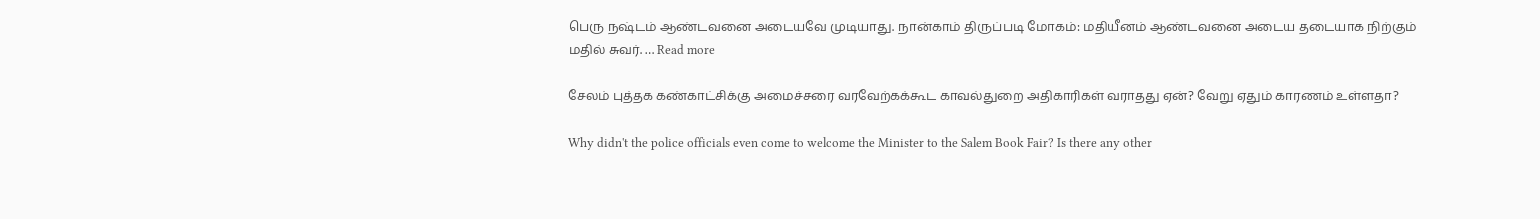பெரு நஷ்டம் ஆண்டவனை அடையவே முடியாது. நான்காம் திருப்படி மோகம்: மதியீனம் ஆண்டவனை அடைய தடையாக நிற்கும் மதில் சுவர். … Read more

சேலம் புத்தக கண்காட்சிக்கு அமைச்சரை வரவேற்கக்கூட காவல்துறை அதிகாரிகள் வராதது ஏன்? வேறு ஏதும் காரணம் உள்ளதா?

Why didn't the police officials even come to welcome the Minister to the Salem Book Fair? Is there any other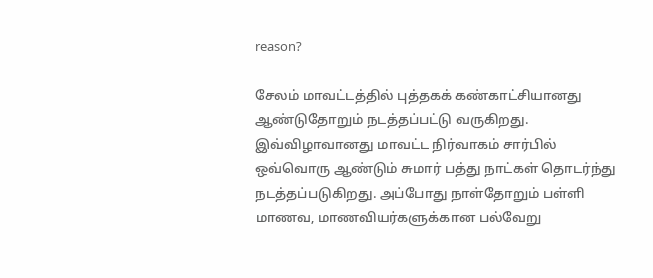reason?

சேலம் மாவட்டத்தில் புத்தகக் கண்காட்சியானது ஆண்டுதோறும் நடத்தப்பட்டு வருகிறது. இவ்விழாவானது மாவட்ட நிர்வாகம் சார்பில் ஒவ்வொரு ஆண்டும் சுமார் பத்து நாட்கள் தொடர்ந்து நடத்தப்படுகிறது. அப்போது நாள்தோறும் பள்ளி மாணவ, மாணவியர்களுக்கான பல்வேறு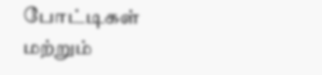போட்டிகள் மற்றும்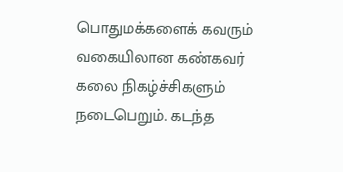பொதுமக்களைக் கவரும் வகையிலான கண்கவர் கலை நிகழ்ச்சிகளும் நடைபெறும். கடந்த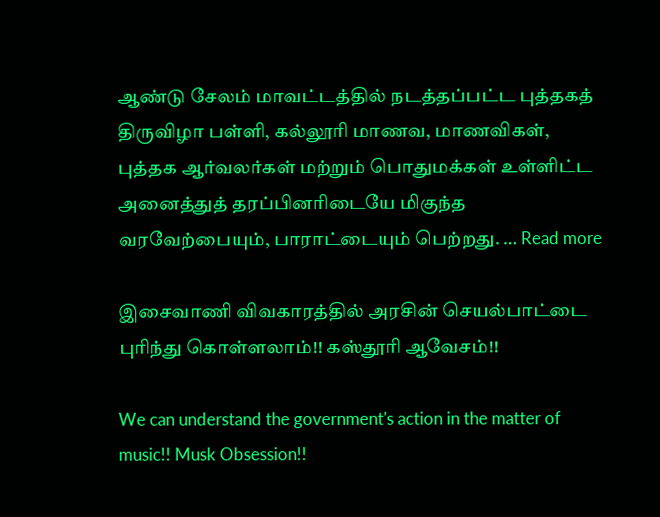ஆண்டு சேலம் மாவட்டத்தில் நடத்தப்பட்ட புத்தகத் திருவிழா பள்ளி, கல்லூரி மாணவ, மாணவிகள், புத்தக ஆர்வலர்கள் மற்றும் பொதுமக்கள் உள்ளிட்ட அனைத்துத் தரப்பினரிடையே மிகுந்த வரவேற்பையும், பாராட்டையும் பெற்றது. … Read more

இசைவாணி விவகாரத்தில் அரசின் செயல்பாட்டை புரிந்து கொள்ளலாம்!! கஸ்தூரி ஆவேசம்!!

We can understand the government's action in the matter of music!! Musk Obsession!!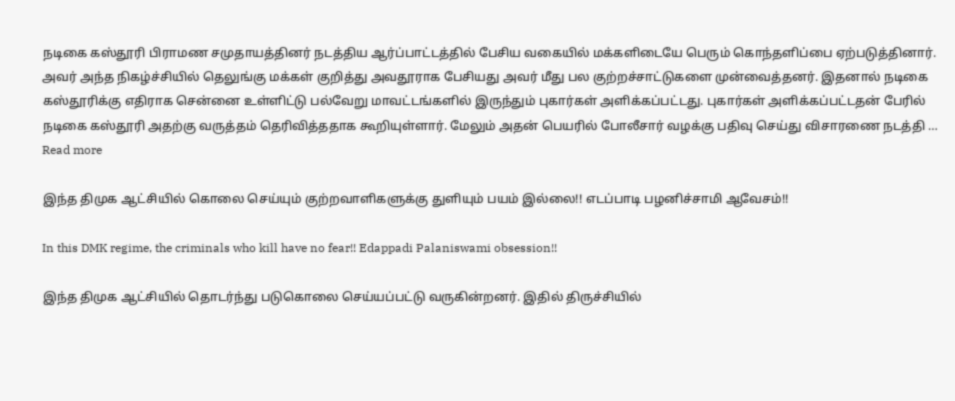நடிகை கஸ்தூரி பிராமண சமுதாயத்தினர் நடத்திய ஆர்ப்பாட்டத்தில் பேசிய வகையில் மக்களிடையே பெரும் கொந்தளிப்பை ஏற்படுத்தினார். அவர் அந்த நிகழ்ச்சியில் தெலுங்கு மக்கள் குறித்து அவதூராக பேசியது அவர் மீது பல குற்றச்சாட்டுகளை முன்வைத்தனர். இதனால் நடிகை கஸ்தூரிக்கு எதிராக சென்னை உள்ளிட்டு பல்வேறு மாவட்டங்களில் இருந்தும் புகார்கள் அளிக்கப்பட்டது. புகார்கள் அளிக்கப்பட்டதன் பேரில் நடிகை கஸ்தூரி அதற்கு வருத்தம் தெரிவித்ததாக கூறியுள்ளார். மேலும் அதன் பெயரில் போலீசார் வழக்கு பதிவு செய்து விசாரணை நடத்தி … Read more

இந்த திமுக ஆட்சியில் கொலை செய்யும் குற்றவாளிகளுக்கு துளியும் பயம் இல்லை!! எடப்பாடி பழனிச்சாமி ஆவேசம்!!

In this DMK regime, the criminals who kill have no fear!! Edappadi Palaniswami obsession!!

இந்த திமுக ஆட்சியில் தொடர்ந்து படுகொலை செய்யப்பட்டு வருகின்றனர். இதில் திருச்சியில்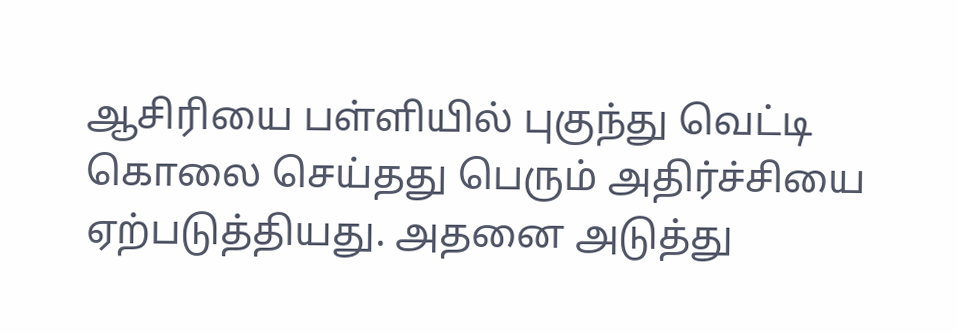ஆசிரியை பள்ளியில் புகுந்து வெட்டி கொலை செய்தது பெரும் அதிர்ச்சியை ஏற்படுத்தியது. அதனை அடுத்து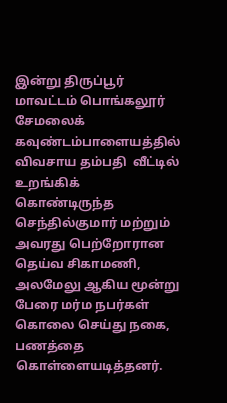இன்று திருப்பூர் மாவட்டம் பொங்கலூர் சேமலைக் கவுண்டம்பாளையத்தில் விவசாய தம்பதி  வீட்டில் உறங்கிக் கொண்டிருந்த செந்தில்குமார் மற்றும் அவரது பெற்றோரான தெய்வ சிகாமணி, அலமேலு ஆகிய மூன்று பேரை மர்ம நபர்கள் கொலை செய்து நகை, பணத்தை கொள்ளையடித்தனர்.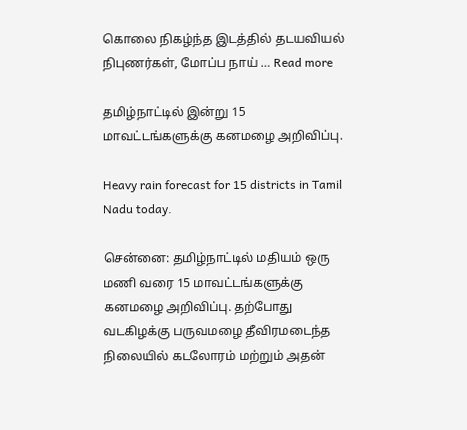கொலை நிகழ்ந்த இடத்தில் தடயவியல் நிபுணர்கள், மோப்ப நாய் … Read more

தமிழ்நாட்டில் இன்று 15 மாவட்டங்களுக்கு கனமழை அறிவிப்பு.

Heavy rain forecast for 15 districts in Tamil Nadu today.

சென்னை: தமிழ்நாட்டில் மதியம் ஒரு மணி வரை 15 மாவட்டங்களுக்கு கனமழை அறிவிப்பு. தற்போது வடகிழக்கு பருவமழை தீவிரமடைந்த நிலையில் கடலோரம் மற்றும் அதன்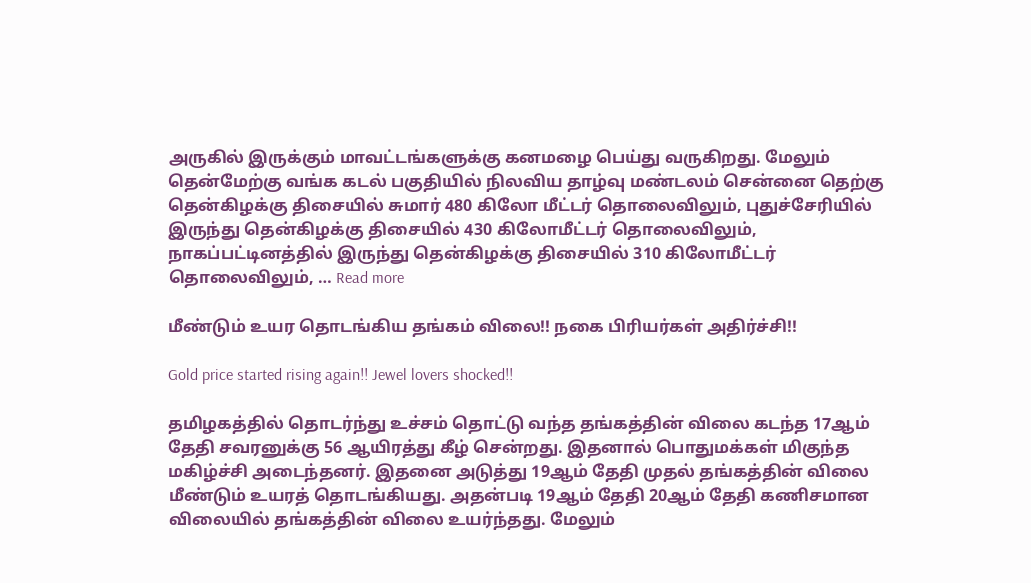அருகில் இருக்கும் மாவட்டங்களுக்கு கனமழை பெய்து வருகிறது. மேலும் தென்மேற்கு வங்க கடல் பகுதியில் நிலவிய தாழ்வு மண்டலம் சென்னை தெற்கு தென்கிழக்கு திசையில் சுமார் 480 கிலோ மீட்டர் தொலைவிலும், புதுச்சேரியில் இருந்து தென்கிழக்கு திசையில் 430 கிலோமீட்டர் தொலைவிலும், நாகப்பட்டினத்தில் இருந்து தென்கிழக்கு திசையில் 310 கிலோமீட்டர் தொலைவிலும், … Read more

மீண்டும் உயர தொடங்கிய தங்கம் விலை!! நகை பிரியர்கள் அதிர்ச்சி!!

Gold price started rising again!! Jewel lovers shocked!!

தமிழகத்தில் தொடர்ந்து உச்சம் தொட்டு வந்த தங்கத்தின் விலை கடந்த 17ஆம் தேதி சவரனுக்கு 56 ஆயிரத்து கீழ் சென்றது. இதனால் பொதுமக்கள் மிகுந்த மகிழ்ச்சி அடைந்தனர். இதனை அடுத்து 19ஆம் தேதி முதல் தங்கத்தின் விலை மீண்டும் உயரத் தொடங்கியது. அதன்படி 19ஆம் தேதி 20ஆம் தேதி கணிசமான விலையில் தங்கத்தின் விலை உயர்ந்தது. மேலும்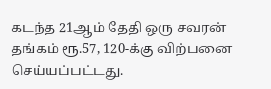கடந்த 21ஆம் தேதி ஒரு சவரன் தங்கம் ரூ.57, 120-க்கு விற்பனை செய்யப்பட்டது.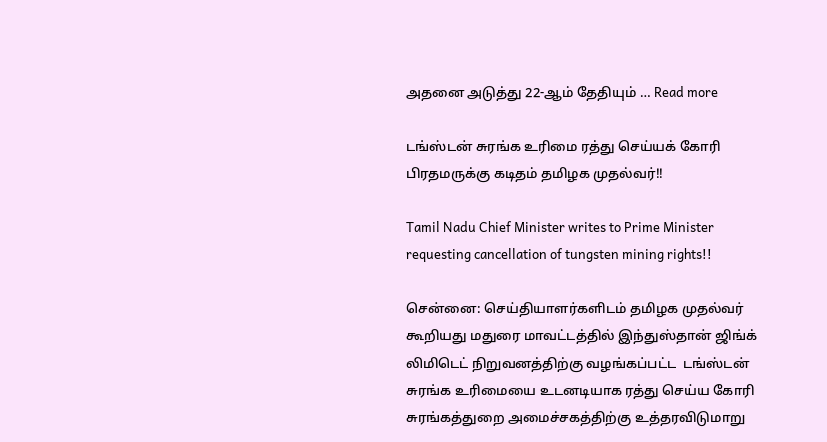அதனை அடுத்து 22-ஆம் தேதியும் … Read more

டங்ஸ்டன் சுரங்க உரிமை ரத்து செய்யக் கோரி பிரதமருக்கு கடிதம் தமிழக முதல்வர்!!

Tamil Nadu Chief Minister writes to Prime Minister requesting cancellation of tungsten mining rights!!

சென்னை: செய்தியாளர்களிடம் தமிழக முதல்வர் கூறியது மதுரை மாவட்டத்தில் இந்துஸ்தான் ஜிங்க்  லிமிடெட் நிறுவனத்திற்கு வழங்கப்பட்ட  டங்ஸ்டன்    சுரங்க உரிமையை உடனடியாக ரத்து செய்ய கோரி சுரங்கத்துறை அமைச்சகத்திற்கு உத்தரவிடுமாறு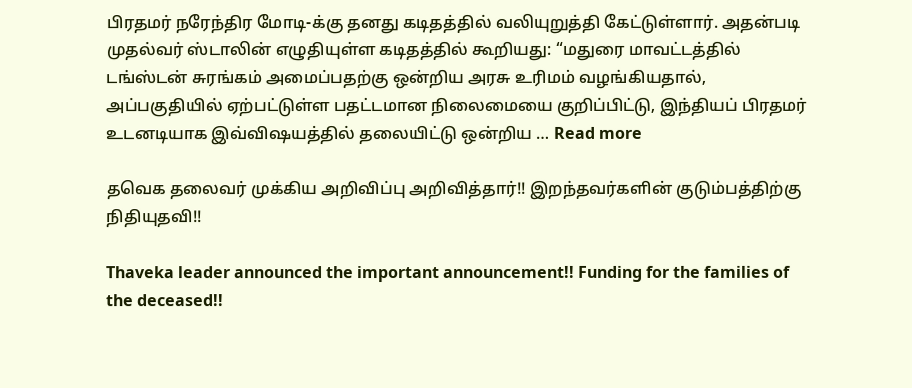பிரதமர் நரேந்திர மோடி-க்கு தனது கடிதத்தில் வலியுறுத்தி கேட்டுள்ளார். அதன்படி முதல்வர் ஸ்டாலின் எழுதியுள்ள கடிதத்தில் கூறியது: “மதுரை மாவட்டத்தில் டங்ஸ்டன் சுரங்கம் அமைப்பதற்கு ஒன்றிய அரசு உரிமம் வழங்கியதால், அப்பகுதியில் ஏற்பட்டுள்ள பதட்டமான நிலைமையை குறிப்பிட்டு, இந்தியப் பிரதமர் உடனடியாக இவ்விஷயத்தில் தலையிட்டு ஒன்றிய … Read more

தவெக தலைவர் முக்கிய அறிவிப்பு அறிவித்தார்!! இறந்தவர்களின் குடும்பத்திற்கு நிதியுதவி!!

Thaveka leader announced the important announcement!! Funding for the families of the deceased!!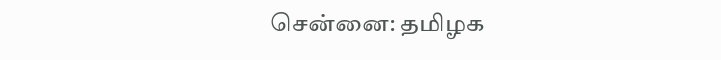சென்னை: தமிழக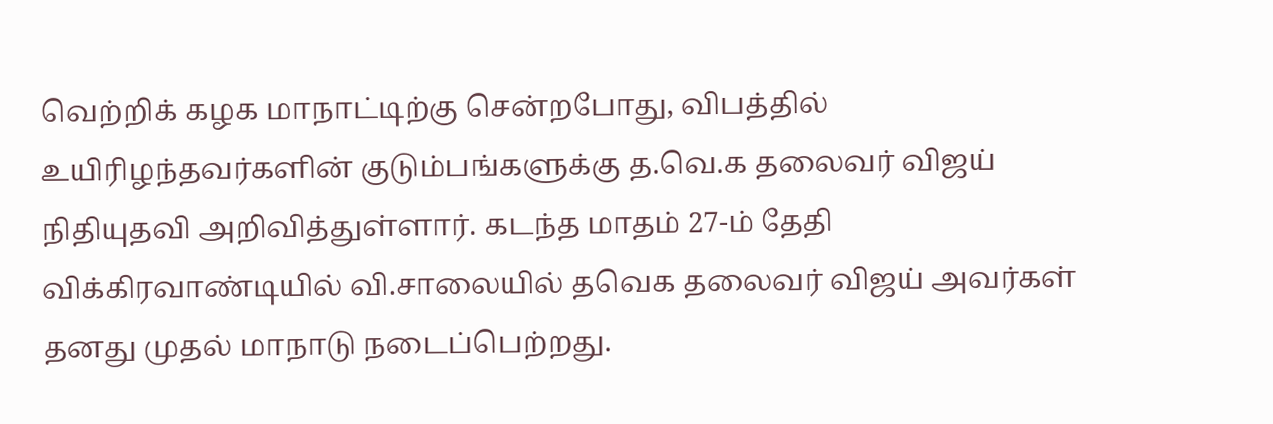வெற்றிக் கழக மாநாட்டிற்கு சென்றபோது, விபத்தில் உயிரிழந்தவர்களின் குடும்பங்களுக்கு த.வெ.க தலைவர் விஜய் நிதியுதவி அறிவித்துள்ளார். கடந்த மாதம் 27-ம் தேதி விக்கிரவாண்டியில் வி.சாலையில் தவெக தலைவர் விஜய் அவர்கள் தனது முதல் மாநாடு நடைப்பெற்றது.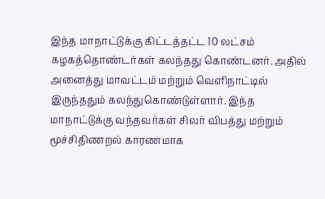இந்த மாநாட்டுக்கு கிட்டத்தட்ட 10 லட்சம் கழகத்தொண்டர்கள் கலந்தது கொண்டனர். அதில் அனைத்து மாவட்டம் மற்றும் வெளிநாட்டில் இருந்ததும் கலந்துகொண்டுள்ளார். இந்த மாநாட்டுக்கு வந்தவர்கள் சிலர் விபத்து மற்றும் மூச்சிதிணறல் காரணமாக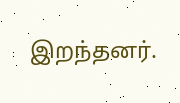இறந்தனர்.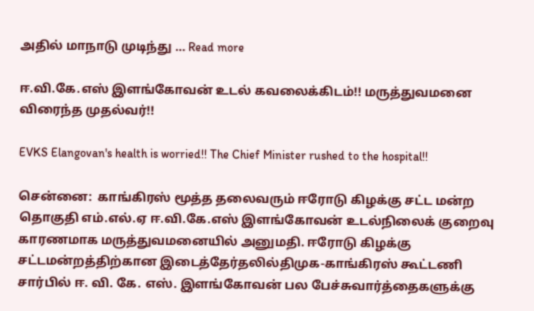அதில் மாநாடு முடிந்து … Read more

ஈ.வி.கே.எஸ் இளங்கோவன் உடல் கவலைக்கிடம்!! மருத்துவமனை விரைந்த முதல்வர்!!

EVKS Elangovan's health is worried!! The Chief Minister rushed to the hospital!!

சென்னை:  காங்கிரஸ் மூத்த தலைவரும் ஈரோடு கிழக்கு சட்ட மன்ற தொகுதி எம்.எல்.ஏ ஈ.வி.கே.எஸ் இளங்கோவன் உடல்நிலைக் குறைவு காரணமாக மருத்துவமனையில் அனுமதி. ஈரோடு கிழக்கு சட்டமன்றத்திற்கான இடைத்தேர்தலில்திமுக-காங்கிரஸ் கூட்டணி சார்பில் ஈ. வி. கே. எஸ். இளங்கோவன் பல பேச்சுவார்த்தைகளுக்கு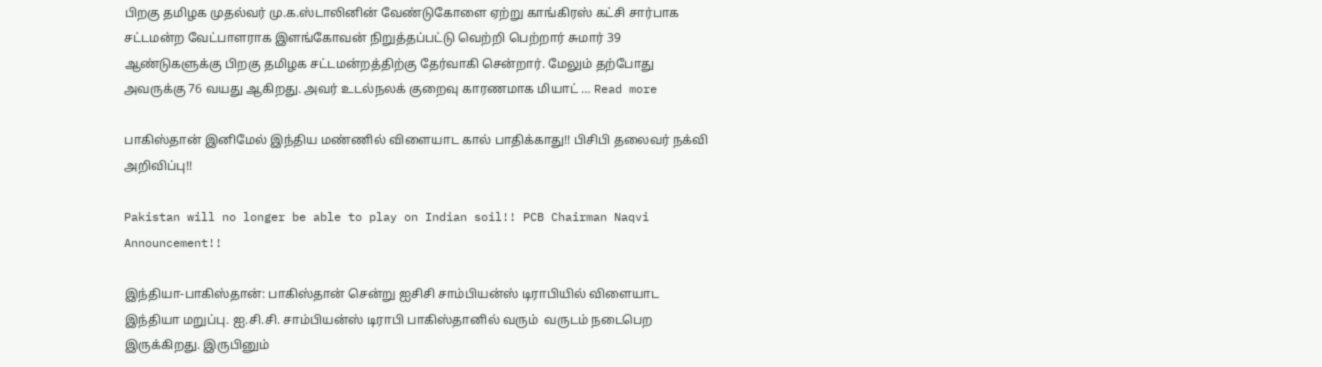பிறகு தமிழக முதல்வர் மு.க.ஸ்டாலினின் வேண்டுகோளை ஏற்று காங்கிரஸ் கட்சி சார்பாக சட்டமன்ற வேட்பாளராக இளங்கோவன் நிறுத்தப்பட்டு வெற்றி பெற்றார் சுமார் 39 ஆண்டுகளுக்கு பிறகு தமிழக சட்டமன்றத்திற்கு தேர்வாகி சென்றார். மேலும் தற்போது அவருக்கு 76 வயது ஆகிறது. அவர் உடல்நலக் குறைவு காரணமாக மியாட் … Read more

பாகிஸ்தான் இனிமேல் இந்திய மண்ணில் விளையாட கால் பாதிக்காது!! பிசிபி தலைவர் நக்வி அறிவிப்பு!!

Pakistan will no longer be able to play on Indian soil!! PCB Chairman Naqvi Announcement!!

இந்தியா-பாகிஸ்தான்: பாகிஸ்தான் சென்று ஐசிசி சாம்பியன்ஸ் டிராபியில் விளையாட இந்தியா மறுப்பு. ஐ.சி.சி. சாம்பியன்ஸ் டிராபி பாகிஸ்தானில் வரும்  வருடம் நடைபெற இருக்கிறது. இருபினும்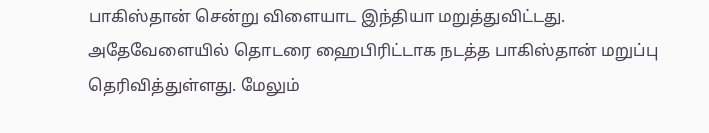பாகிஸ்தான் சென்று விளையாட இந்தியா மறுத்துவிட்டது. அதேவேளையில் தொடரை ஹைபிரிட்டாக நடத்த பாகிஸ்தான் மறுப்பு தெரிவித்துள்ளது. மேலும்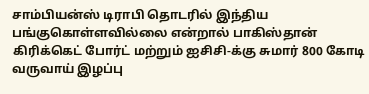சாம்பியன்ஸ் டிராபி தொடரில் இந்திய பங்குகொள்ளவில்லை என்றால் பாகிஸ்தான் கிரிக்கெட் போர்ட் மற்றும் ஐசிசி-க்கு சுமார் 800 கோடி வருவாய் இழப்பு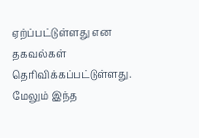ஏற்ப்பட்டுள்ளது என தகவல்கள் தெரிவிக்கப்பட்டுள்ளது. மேலும் இந்த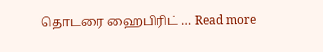தொடரை ஹைபிரிட் … Read more